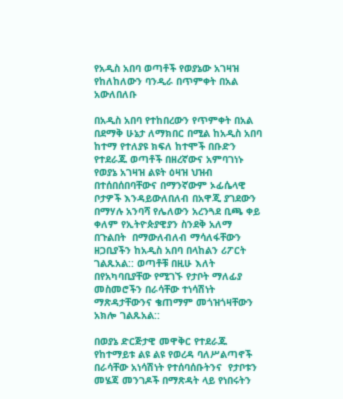የአዲስ አበባ ወጣቶች የወያኔው አገዛዝ የከለከለውን ባንዲራ በጥምቀት በአል አውለበለቡ

በአዲስ አበባ የተከበረውን የጥምቀት በአል በደማቅ ሁኔታ ለማክበር በሚል ከአዲስ አበባ ከተማ የተለያዩ ክፍለ ከተሞች በቡድን የተደራጁ ወጣቶች በዘረኛውና አምባገነኑ የወያኔ አገዛዝ ልዩት ዕዛዝ ህዝብ በተሰበሰበባቸውና በማንኛውም ኦፊሴላዊ ቦታዎች እንዳይውለበለብ በአዋጂ ያገደውን በማሃሉ አንባሻ የሌለውን አረንጓደ ቢጫ ቀይ ቀለም የኢትዮጵያዊያን ስንደቅ አለማ በጉልበት  በማውለብለብ ማሳለፋቸውን ዘጋቢያችን ከአዲስ አበባ በላከልን ሪፖርት ገልጹአል:: ወጣቶቹ በዚሁ እለት በየአካባቢያቸው የሚገኙ የታቦት ማለፊያ መስመሮችን በራሳቸው ተነሳሽነት ማጽዳታቸውንና ቄጠማም መጎዝጎዛቸውን አክሎ ገልጹአል::

በወያኔ ድርጅታዊ መዋቅር የተደራጁ የከተማይቱ ልዩ ልዩ የወረዳ ባለሥልጣኖች በራሳቸው አነሳሽነት የተሰባሰቡትንና  የታቦቱን መሄጃ መንገዶች በማጽዳት ላይ የነበሩትን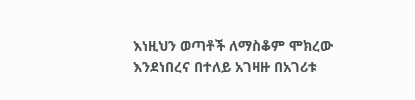እነዚህን ወጣቶች ለማስቆም ሞክረው እንደነበረና በተለይ አገዛዙ በአገሪቱ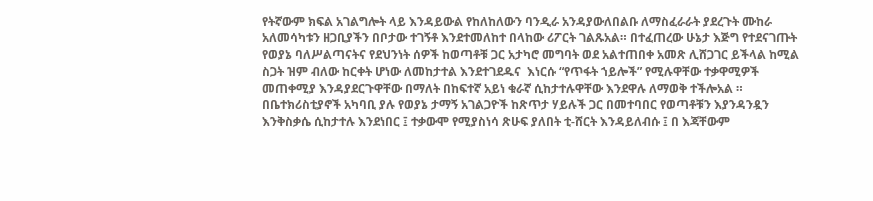የትኛውም ክፍል አገልግሎት ላይ እንዳይውል የከለከለውን ባንዲራ አንዳያውለበልቡ ለማስፈራራት ያደረጉት ሙከራ አለመሳካቱን ዘጋቢያችን በቦታው ተገኝቶ እንደተመለከተ በላከው ሪፖርት ገልጹአል። በተፈጠረው ሁኔታ እጅግ የተደናገጡት የወያኔ ባለሥልጣናትና የደህንነት ሰዎች ከወጣቶቹ ጋር አታካሮ መግባት ወደ አልተጠበቀ አመጽ ሊሸጋገር ይችላል ከሚል ስጋት ዝም ብለው ከርቀት ሆነው ለመከታተል እንደተገደዱና  እነርሱ “የጥፋት ኀይሎች” የሚሉዋቸው ተቃዋሚዎች መጠቀሚያ እንዳያደርጉዋቸው በማለት በከፍተኛ አይነ ቁራኛ ሲከታተሉዋቸው እንደዋሉ ለማወቅ ተችሎአል ። በቤተክሪስቲያኖች አካባቢ ያሉ የወያኔ ታማኝ አገልጋዮች ከጽጥታ ሃይሉች ጋር በመተባበር የወጣቶቹን እያንዳንዷን እንቅስቃሴ ሲከታተሉ እንደነበር ፤ ተቃውሞ የሚያስነሳ ጽሁፍ ያለበት ቲ-ሸርት እንዳይለብሱ ፤ በ እጃቸውም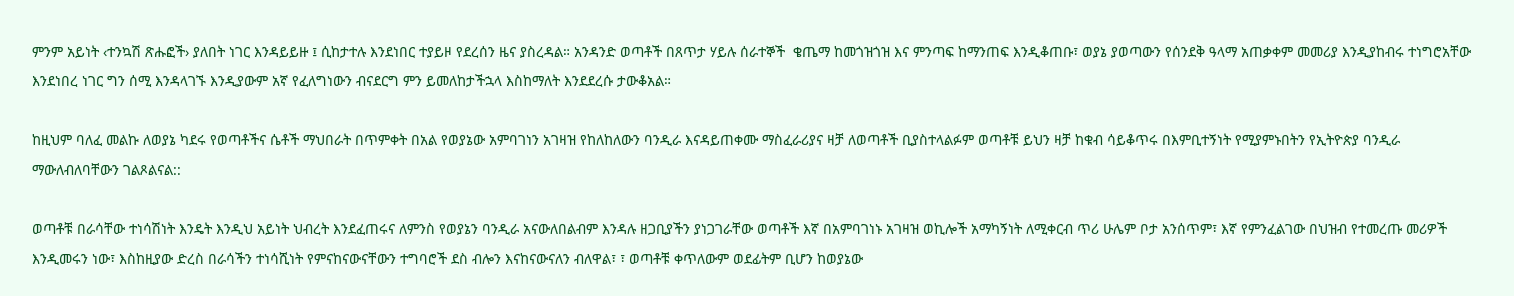ምንም አይነት ‹ተንኳሽ ጽሑፎች› ያለበት ነገር እንዳይይዙ ፤ ሲከታተሉ እንደነበር ተያይዞ የደረሰን ዜና ያስረዳል። አንዳንድ ወጣቶች በጸጥታ ሃይሉ ሰራተኞች  ቄጤማ ከመጎዝጎዝ እና ምንጣፍ ከማንጠፍ እንዲቆጠቡ፣ ወያኔ ያወጣውን የሰንደቅ ዓላማ አጠቃቀም መመሪያ እንዲያከብሩ ተነግሮአቸው እንደነበረ ነገር ግን ሰሚ እንዳላገኙ እንዲያውም አኛ የፈለግነውን ብናደርግ ምን ይመለከታችኋላ እስከማለት እንደደረሱ ታውቆአል።

ከዚህም ባለፈ መልኩ ለወያኔ ካደሩ የወጣቶችና ሴቶች ማህበራት በጥምቀት በአል የወያኔው አምባገነን አገዛዝ የከለከለውን ባንዲራ እናዳይጠቀሙ ማስፈራሪያና ዛቻ ለወጣቶች ቢያስተላልፉም ወጣቶቹ ይህን ዛቻ ከቁብ ሳይቆጥሩ በእምቢተኝነት የሚያምኑበትን የኢትዮጵያ ባንዲራ ማውለብለባቸውን ገልጾልናል::

ወጣቶቹ በራሳቸው ተነሳሽነት እንዴት እንዲህ አይነት ህብረት እንደፈጠሩና ለምንስ የወያኔን ባንዲራ አናውለበልብም እንዳሉ ዘጋቢያችን ያነጋገራቸው ወጣቶች እኛ በአምባገነኑ አገዛዝ ወኪሎች አማካኝነት ለሚቀርብ ጥሪ ሁሌም ቦታ አንሰጥም፣ እኛ የምንፈልገው በህዝብ የተመረጡ መሪዎች እንዲመሩን ነው፣ እስከዚያው ድረስ በራሳችን ተነሳሺነት የምናከናውናቸውን ተግባሮች ደስ ብሎን እናከናውናለን ብለዋል፣ ፣ ወጣቶቹ ቀጥለውም ወደፊትም ቢሆን ከወያኔው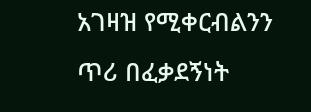አገዛዝ የሚቀርብልንን ጥሪ በፈቃደኝነት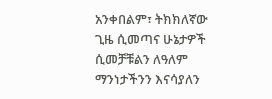አንቀበልም፣ ትክክለኛው ጊዜ ሲመጣና ሁኔታዎች ሲመቻቹልን ለዓለም ማንነታችንን እናሳያለን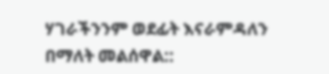ሃገራችንንም ወደፊት እናራምዳለን በማለት መልሰዋል::